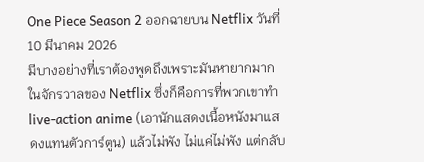One Piece Season 2 ออกฉายบน Netflix วันที่ 10 มีนาคม 2026
มีบางอย่างที่เราต้องพูดถึงเพราะมันหายากมากในจักรวาลของ Netflix ซึ่งก็คือการที่พวกเขาทำ live-action anime (เอานักแสดงเนื้อหนังมาแสดงแทนตัวการ์ตูน) แล้วไม่พัง ไม่แค่ไม่พัง แต่กลับ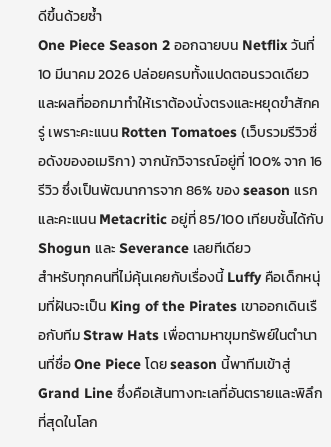ดีขึ้นด้วยซ้ำ
One Piece Season 2 ออกฉายบน Netflix วันที่ 10 มีนาคม 2026 ปล่อยครบทั้งแปดตอนรวดเดียว และผลที่ออกมาทำให้เราต้องนั่งตรงและหยุดขำสักครู่ เพราะคะแนน Rotten Tomatoes (เว็บรวมรีวิวชื่อดังของอเมริกา) จากนักวิจารณ์อยู่ที่ 100% จาก 16 รีวิว ซึ่งเป็นพัฒนาการจาก 86% ของ season แรก และคะแนน Metacritic อยู่ที่ 85/100 เทียบชั้นได้กับ Shogun และ Severance เลยทีเดียว
สำหรับทุกคนที่ไม่คุ้นเคยกับเรื่องนี้ Luffy คือเด็กหนุ่มที่ฝันจะเป็น King of the Pirates เขาออกเดินเรือกับทีม Straw Hats เพื่อตามหาขุมทรัพย์ในตำนานที่ชื่อ One Piece โดย season นี้พาทีมเข้าสู่ Grand Line ซึ่งคือเส้นทางทะเลที่อันตรายและพิลึกที่สุดในโลก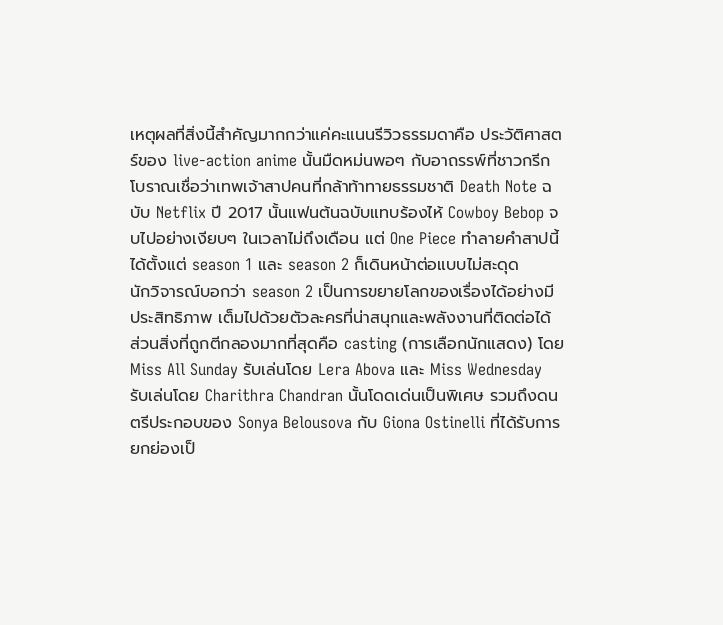เหตุผลที่สิ่งนี้สำคัญมากกว่าแค่คะแนนรีวิวธรรมดาคือ ประวัติศาสตร์ของ live-action anime นั้นมืดหม่นพอๆ กับอาถรรพ์ที่ชาวกรีกโบราณเชื่อว่าเทพเจ้าสาปคนที่กล้าท้าทายธรรมชาติ Death Note ฉบับ Netflix ปี 2017 นั้นแฟนต้นฉบับแทบร้องไห้ Cowboy Bebop จบไปอย่างเงียบๆ ในเวลาไม่ถึงเดือน แต่ One Piece ทำลายคำสาปนี้ได้ตั้งแต่ season 1 และ season 2 ก็เดินหน้าต่อแบบไม่สะดุด
นักวิจารณ์บอกว่า season 2 เป็นการขยายโลกของเรื่องได้อย่างมีประสิทธิภาพ เต็มไปด้วยตัวละครที่น่าสนุกและพลังงานที่ติดต่อได้ ส่วนสิ่งที่ถูกตีกลองมากที่สุดคือ casting (การเลือกนักแสดง) โดย Miss All Sunday รับเล่นโดย Lera Abova และ Miss Wednesday รับเล่นโดย Charithra Chandran นั้นโดดเด่นเป็นพิเศษ รวมถึงดนตรีประกอบของ Sonya Belousova กับ Giona Ostinelli ที่ได้รับการยกย่องเป็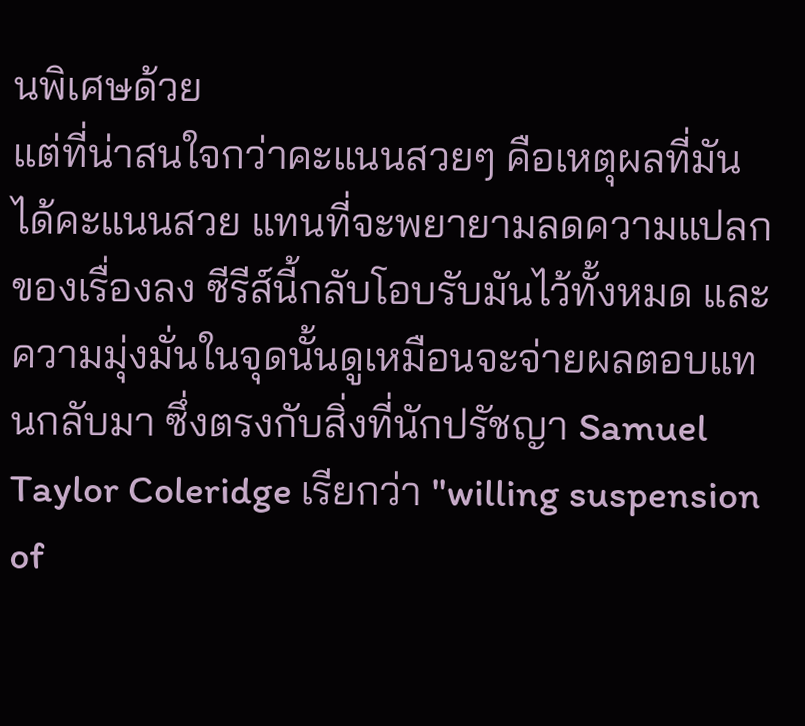นพิเศษด้วย
แต่ที่น่าสนใจกว่าคะแนนสวยๆ คือเหตุผลที่มันได้คะแนนสวย แทนที่จะพยายามลดความแปลกของเรื่องลง ซีรีส์นี้กลับโอบรับมันไว้ทั้งหมด และความมุ่งมั่นในจุดนั้นดูเหมือนจะจ่ายผลตอบแทนกลับมา ซึ่งตรงกับสิ่งที่นักปรัชญา Samuel Taylor Coleridge เรียกว่า "willing suspension of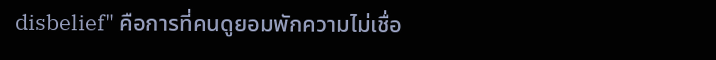disbelief" คือการที่คนดูยอมพักความไม่เชื่อ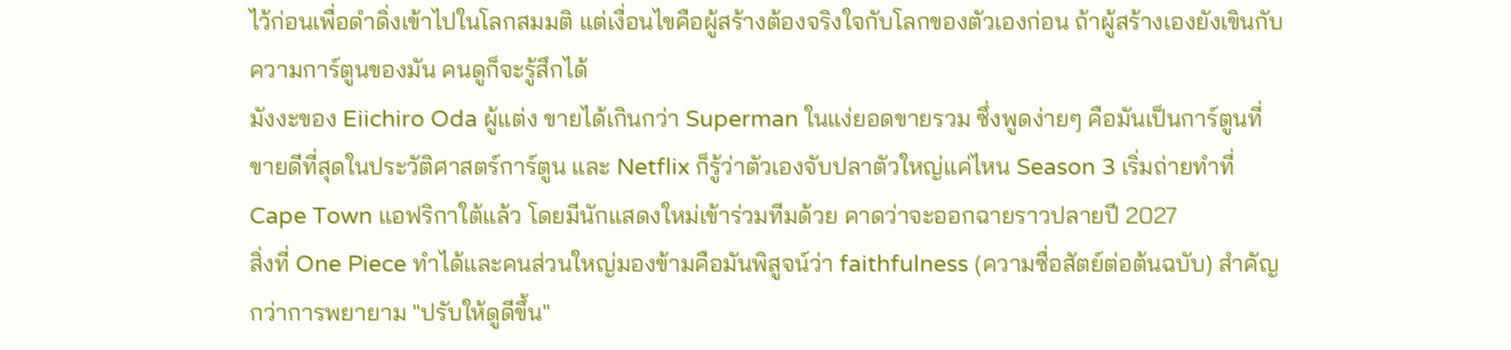ไว้ก่อนเพื่อดำดิ่งเข้าไปในโลกสมมติ แต่เงื่อนไขคือผู้สร้างต้องจริงใจกับโลกของตัวเองก่อน ถ้าผู้สร้างเองยังเขินกับความการ์ตูนของมัน คนดูก็จะรู้สึกได้
มังงะของ Eiichiro Oda ผู้แต่ง ขายได้เกินกว่า Superman ในแง่ยอดขายรวม ซึ่งพูดง่ายๆ คือมันเป็นการ์ตูนที่ขายดีที่สุดในประวัติศาสตร์การ์ตูน และ Netflix ก็รู้ว่าตัวเองจับปลาตัวใหญ่แค่ไหน Season 3 เริ่มถ่ายทำที่ Cape Town แอฟริกาใต้แล้ว โดยมีนักแสดงใหม่เข้าร่วมทีมด้วย คาดว่าจะออกฉายราวปลายปี 2027
สิ่งที่ One Piece ทำได้และคนส่วนใหญ่มองข้ามคือมันพิสูจน์ว่า faithfulness (ความซื่อสัตย์ต่อต้นฉบับ) สำคัญกว่าการพยายาม "ปรับให้ดูดีขึ้น"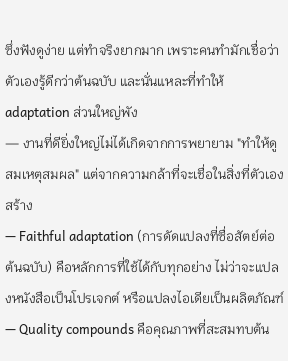ซึ่งฟังดูง่าย แต่ทำจริงยากมาก เพราะคนทำมักเชื่อว่าตัวเองรู้ดีกว่าต้นฉบับ และนั่นแหละที่ทำให้ adaptation ส่วนใหญ่พัง
— งานที่ดียิ่งใหญ่ไม่ได้เกิดจากการพยายาม "ทำให้ดูสมเหตุสมผล" แต่จากความกล้าที่จะเชื่อในสิ่งที่ตัวเองสร้าง
— Faithful adaptation (การดัดแปลงที่ซื่อสัตย์ต่อต้นฉบับ) คือหลักการที่ใช้ได้กับทุกอย่าง ไม่ว่าจะแปลงหนังสือเป็นโปรเจกต์ หรือแปลงไอเดียเป็นผลิตภัณฑ์
— Quality compounds คือคุณภาพที่สะสมทบต้น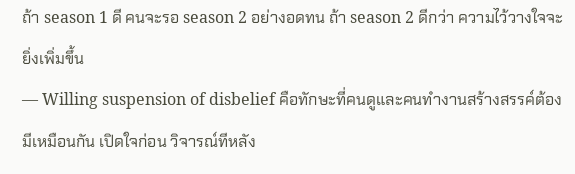ถ้า season 1 ดี คนจะรอ season 2 อย่างอดทน ถ้า season 2 ดีกว่า ความไว้วางใจจะยิ่งเพิ่มขึ้น
— Willing suspension of disbelief คือทักษะที่คนดูและคนทำงานสร้างสรรค์ต้องมีเหมือนกัน เปิดใจก่อน วิจารณ์ทีหลัง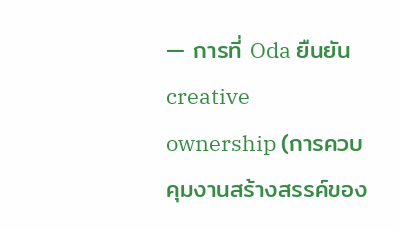— การที่ Oda ยืนยัน creative ownership (การควบคุมงานสร้างสรรค์ของ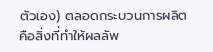ตัวเอง) ตลอดกระบวนการผลิต คือสิ่งที่ทำให้ผลลัพ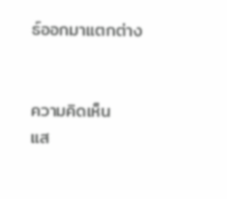ธ์ออกมาแตกต่าง


ความคิดเห็น
แส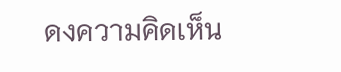ดงความคิดเห็น